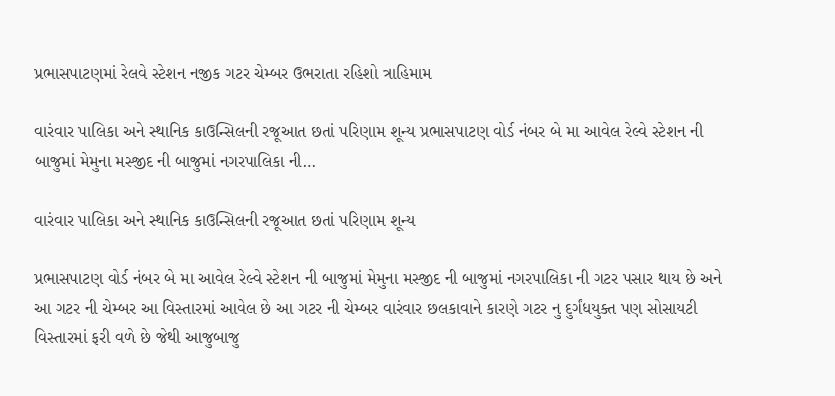પ્રભાસપાટણમાં રેલવે સ્ટેશન નજીક ગટર ચેમ્બર ઉભરાતા રહિશો ત્રાહિમામ

વારંવાર પાલિકા અને સ્થાનિક કાઉન્સિલની રજૂઆત છતાં પરિણામ શૂન્ય પ્રભાસપાટણ વોર્ડ નંબર બે મા આવેલ રેલ્વે સ્ટેશન ની બાજુમાં મેમુના મસ્જીદ ની બાજુમાં નગરપાલિકા ની…

વારંવાર પાલિકા અને સ્થાનિક કાઉન્સિલની રજૂઆત છતાં પરિણામ શૂન્ય

પ્રભાસપાટણ વોર્ડ નંબર બે મા આવેલ રેલ્વે સ્ટેશન ની બાજુમાં મેમુના મસ્જીદ ની બાજુમાં નગરપાલિકા ની ગટર પસાર થાય છે અને આ ગટર ની ચેમ્બર આ વિસ્તારમાં આવેલ છે આ ગટર ની ચેમ્બર વારંવાર છલકાવાને કારણે ગટર નુ દુર્ગંધયુક્ત પણ સોસાયટી વિસ્તારમાં ફરી વળે છે જેથી આજુબાજુ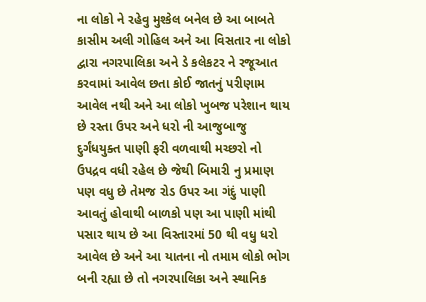ના લોકો ને રહેવુ મુશ્કેલ બનેલ છે આ બાબતે કાસીમ અલી ગોહિલ અને આ વિસતાર ના લોકો દ્વારા નગરપાલિકા અને ડે કલેકટર ને રજૂઆત કરવામાં આવેલ છતા કોઈ જાતનું પરીણામ આવેલ નથી અને આ લોકો ખુબજ પરેશાન થાય છે રસ્તા ઉપર અને ધરો ની આજુબાજુ દુર્ગંધયુક્ત પાણી ફરી વળવાથી મચ્છરો નો ઉપદ્રવ વધી રહેલ છે જેથી બિમારી નુ પ્રમાણ પણ વધુ છે તેમજ રોડ ઉપર આ ગંદું પાણી આવતું હોવાથી બાળકો પણ આ પાણી માંથી પસાર થાય છે આ વિસ્તારમાં 50 થી વધુ ધરો આવેલ છે અને આ યાતના નો તમામ લોકો ભોગ બની રહ્યા છે તો નગરપાલિકા અને સ્થાનિક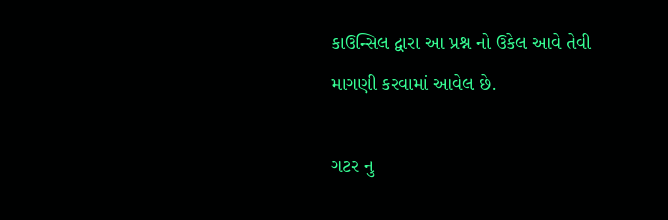કાઉન્સિલ દ્વારા આ પ્રશ્ન નો ઉકેલ આવે તેવી માગણી કરવામાં આવેલ છે.

ગટર નુ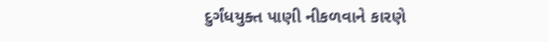દુર્ગંધયુક્ત પાણી નીકળવાને કારણે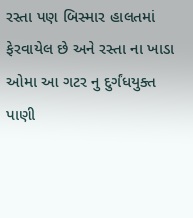રસ્તા પણ બિસ્માર હાલતમાં ફેરવાયેલ છે અને રસ્તા ના ખાડા ઓમા આ ગટર નુ દુર્ગંધયુક્ત પાણી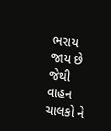ભરાય જાય છે જેથી વાહન ચાલકો ને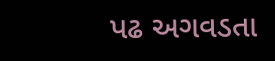પઢ અગવડતા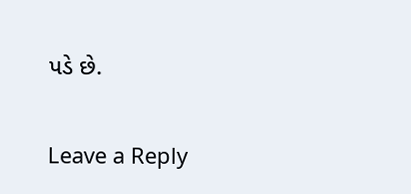પડે છે.

Leave a Reply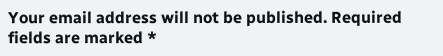Your email address will not be published. Required fields are marked *